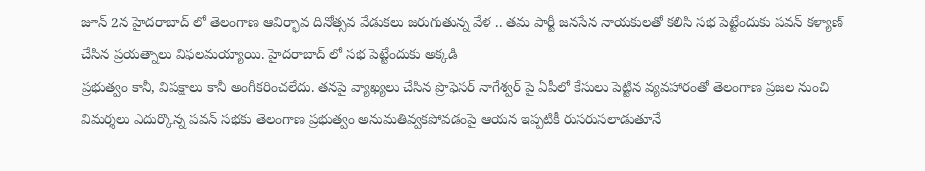జూన్ 2న హైదరాబాద్ లో తెలంగాణ ఆవిర్భావ దినోత్సవ వేడుకలు జరుగుతున్న వేళ .. తమ పార్టీ జనసేన నాయకులతో కలిసి సభ పెట్టేందుకు పవన్ కళ్యాణ్ చేసిన ప్రయత్నాలు విఫలమయ్యాయి. హైదరాబాద్ లో సభ పెట్టేందుకు అక్కడి
ప్రభుత్వం కానీ, విపక్షాలు కానీ అంగీకరించలేదు. తనపై వ్యాఖ్యలు చేసిన ప్రొఫెసర్ నాగేశ్వర్ పై ఏపీలో కేసులు పెట్టిన వ్యవహారంతో తెలంగాణ ప్రజల నుంచి విమర్శలు ఎదుర్కొన్న పవన్ సభకు తెలంగాణ ప్రభుత్వం అనుమతివ్వకపోవడంపై ఆయన ఇప్పటికీ రుసరుసలాడుతూనే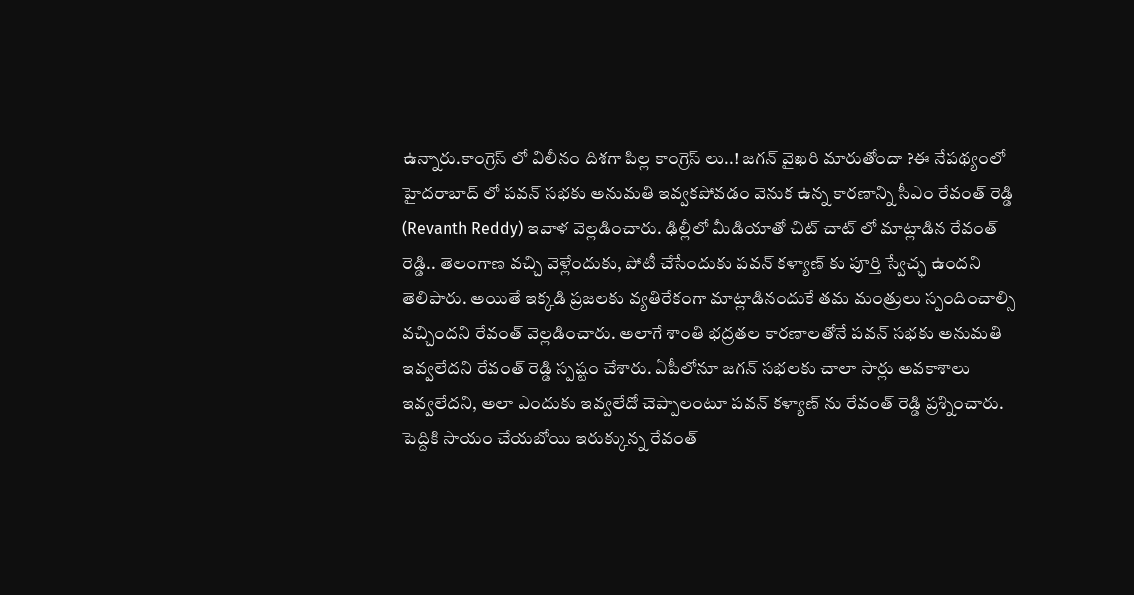ఉన్నారు.కాంగ్రెస్ లో విలీనం దిశగా పిల్ల కాంగ్రెస్ లు..! జగన్ వైఖరి మారుతోందా ?ఈ నేపథ్యంలో హైదరాబాద్ లో పవన్ సభకు అనుమతి ఇవ్వకపోవడం వెనుక ఉన్న కారణాన్ని సీఎం రేవంత్ రెడ్డి (Revanth Reddy) ఇవాళ వెల్లడించారు. ఢిల్లీలో మీడియాతో చిట్ చాట్ లో మాట్లాడిన రేవంత్ రెడ్డి.. తెలంగాణ వచ్చి వెళ్లేందుకు, పోటీ చేసేందుకు పవన్ కళ్యాణ్ కు పూర్తి స్వేచ్ఛ ఉందని తెలిపారు. అయితే ఇక్కడి ప్రజలకు వ్యతిరేకంగా మాట్లాడినందుకే తమ మంత్రులు స్పందించాల్సి వచ్చిందని రేవంత్ వెల్లడించారు. అలాగే శాంతి భద్రతల కారణాలతోనే పవన్ సభకు అనుమతి ఇవ్వలేదని రేవంత్ రెడ్డి స్పష్టం చేశారు. ఏపీలోనూ జగన్ సభలకు చాలా సార్లు అవకాశాలు ఇవ్వలేదని, అలా ఎందుకు ఇవ్వలేదో చెప్పాలంటూ పవన్ కళ్యాణ్ ను రేవంత్ రెడ్డి ప్రశ్నించారు. పెద్దికి సాయం చేయబోయి ఇరుక్కున్న రేవంత్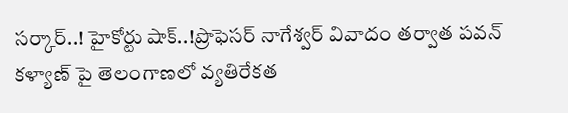సర్కార్..! హైకోర్టు షాక్..!ప్రొఫెసర్ నాగేశ్వర్ వివాదం తర్వాత పవన్ కళ్యాణ్ పై తెలంగాణలో వ్యతిరేకత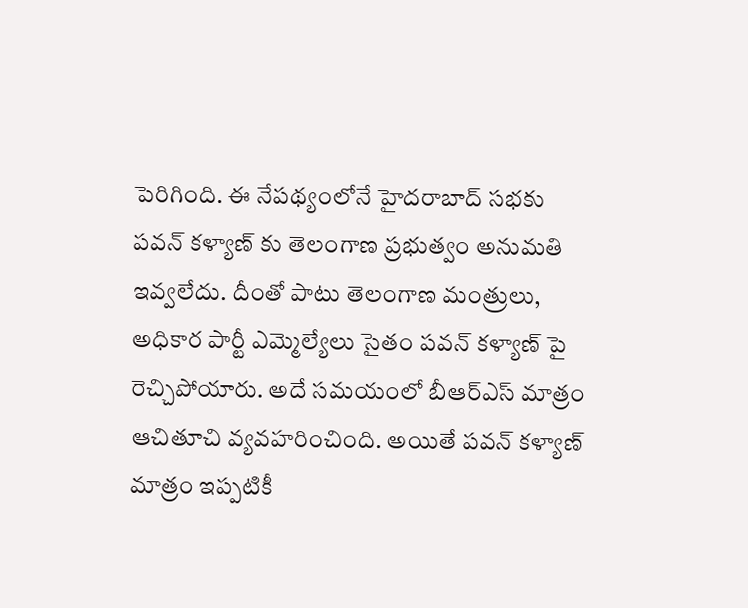పెరిగింది. ఈ నేపథ్యంలోనే హైదరాబాద్ సభకు పవన్ కళ్యాణ్ కు తెలంగాణ ప్రభుత్వం అనుమతి ఇవ్వలేదు. దీంతో పాటు తెలంగాణ మంత్రులు, అధికార పార్టీ ఎమ్మెల్యేలు సైతం పవన్ కళ్యాణ్ పై రెచ్చిపోయారు. అదే సమయంలో బీఆర్ఎస్ మాత్రం ఆచితూచి వ్యవహరించింది. అయితే పవన్ కళ్యాణ్ మాత్రం ఇప్పటికీ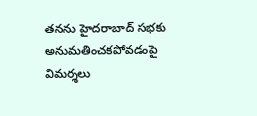తనను హైదరాబాద్ సభకు అనుమతించకపోవడంపై విమర్శలు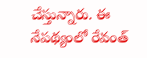చేస్తున్నారు. ఈ నేపథ్యంలో రేవంత్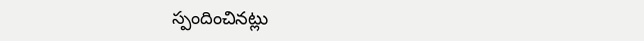స్పందించినట్లు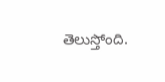తెలుస్తోంది.